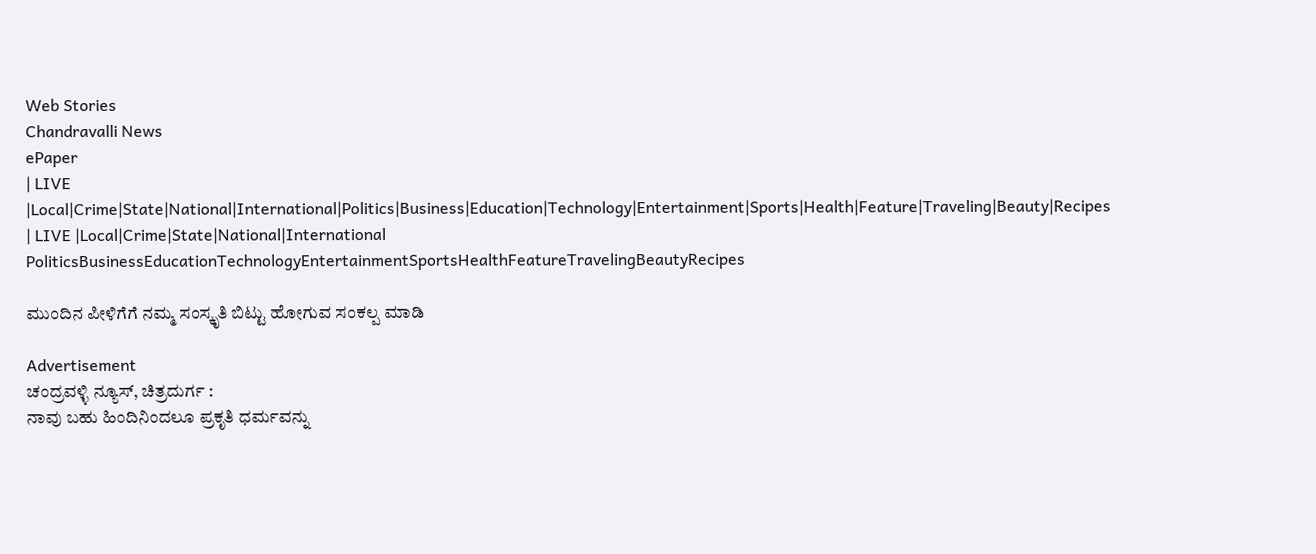Web Stories
Chandravalli News
ePaper
| LIVE |Local|Crime|State|National|International|Politics|Business|Education|Technology|Entertainment|Sports|Health|Feature|Traveling|Beauty|Recipes
| LIVE |Local|Crime|State|National|International
PoliticsBusinessEducationTechnologyEntertainmentSportsHealthFeatureTravelingBeautyRecipes

ಮುಂದಿನ ಪೀಳಿಗೆಗೆ ನಮ್ಮ ಸಂಸ್ಕೃತಿ ಬಿಟ್ಟು ಹೋಗುವ ಸಂಕಲ್ಪ ಮಾಡಿ

Advertisement
ಚಂದ್ರವಳ್ಳಿ ನ್ಯೂಸ್, ಚಿತ್ರದುರ್ಗ :
ನಾವು ಬಹು ಹಿಂದಿನಿಂದಲೂ ಪ್ರಕೃತಿ ಧರ್ಮವನ್ನು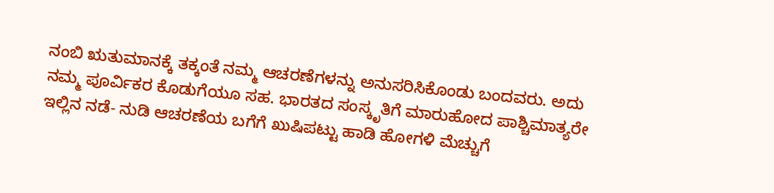ನಂಬಿ ಋತುಮಾನಕ್ಕೆ ತಕ್ಕಂತೆ ನಮ್ಮ ಆಚರಣೆಗಳನ್ನು ಅನುಸರಿಸಿಕೊಂಡು ಬಂದವರು. ಅದು ನಮ್ಮ ಪೂರ್ವಿಕರ ಕೊಡುಗೆಯೂ ಸಹ. ಭಾರತದ ಸಂಸ್ಕೃತಿಗೆ ಮಾರುಹೋದ ಪಾಶ್ಚಿಮಾತ್ಯರೇ ಇಲ್ಲಿನ ನಡೆ- ನುಡಿ ಆಚರಣೆಯ ಬಗೆಗೆ ಖುಷಿಪಟ್ಟು ಹಾಡಿ ಹೋಗಳಿ ಮೆಚ್ಚುಗೆ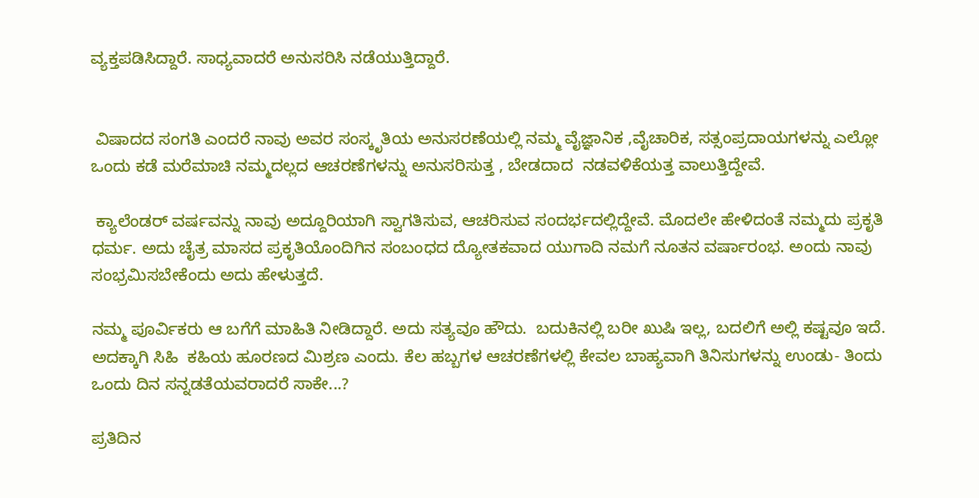ವ್ಯಕ್ತಪಡಿಸಿದ್ದಾರೆ. ಸಾಧ್ಯವಾದರೆ ಅನುಸರಿಸಿ ನಡೆಯುತ್ತಿದ್ದಾರೆ.


 ವಿಷಾದದ ಸಂಗತಿ ಎಂದರೆ ನಾವು ಅವರ ಸಂಸ್ಕೃತಿಯ ಅನುಸರಣೆಯಲ್ಲಿ ನಮ್ಮ ವೈಜ್ಞಾನಿಕ ,ವೈಚಾರಿಕ, ಸತ್ಸಂಪ್ರದಾಯಗಳನ್ನು ಎಲ್ಲೋ ಒಂದು ಕಡೆ ಮರೆಮಾಚಿ ನಮ್ಮದಲ್ಲದ ಆಚರಣೆಗಳನ್ನು ಅನುಸರಿಸುತ್ತ , ಬೇಡದಾದ  ನಡವಳಿಕೆಯತ್ತ ವಾಲುತ್ತಿದ್ದೇವೆ.

 ಕ್ಯಾಲೆಂಡರ್ ವರ್ಷವನ್ನು ನಾವು ಅದ್ದೂರಿಯಾಗಿ ಸ್ವಾಗತಿಸುವ, ಆಚರಿಸುವ ಸಂದರ್ಭದಲ್ಲಿದ್ದೇವೆ. ಮೊದಲೇ ಹೇಳಿದಂತೆ ನಮ್ಮದು ಪ್ರಕೃತಿ ಧರ್ಮ. ಅದು ಚೈತ್ರ ಮಾಸದ ಪ್ರಕೃತಿಯೊಂದಿಗಿನ ಸಂಬಂಧದ ದ್ಯೋತಕವಾದ ಯುಗಾದಿ ನಮಗೆ ನೂತನ ವರ್ಷಾರಂಭ. ಅಂದು ನಾವು ಸಂಭ್ರಮಿಸಬೇಕೆಂದು ಅದು ಹೇಳುತ್ತದೆ.

ನಮ್ಮ ಪೂರ್ವಿಕರು ಆ ಬಗೆಗೆ ಮಾಹಿತಿ ನೀಡಿದ್ದಾರೆ. ಅದು ಸತ್ಯವೂ ಹೌದು.  ಬದುಕಿನಲ್ಲಿ ಬರೀ ಖುಷಿ ಇಲ್ಲ, ಬದಲಿಗೆ ಅಲ್ಲಿ ಕಷ್ಟವೂ ಇದೆ. ಅದಕ್ಕಾಗಿ ಸಿಹಿ  ಕಹಿಯ ಹೂರಣದ ಮಿಶ್ರಣ ಎಂದು. ಕೆಲ ಹಬ್ಬಗಳ ಆಚರಣೆಗಳಲ್ಲಿ ಕೇವಲ ಬಾಹ್ಯವಾಗಿ ತಿನಿಸುಗಳನ್ನು ಉಂಡು- ತಿಂದು ಒಂದು ದಿನ ಸನ್ನಡತೆಯವರಾದರೆ ಸಾಕೇ...?

ಪ್ರತಿದಿನ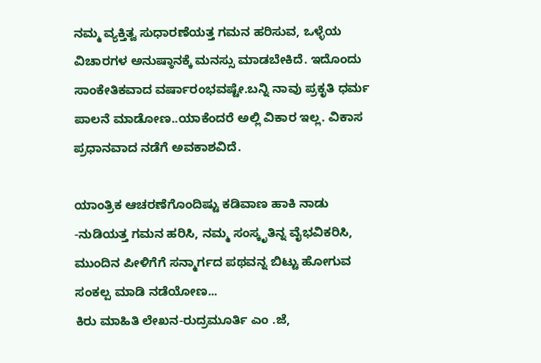ನಮ್ಮ ವ್ಯಕ್ತಿತ್ವ ಸುಧಾರಣೆಯತ್ತ ಗಮನ ಹರಿಸುವ, ಒಳ್ಳೆಯ ವಿಚಾರಗಳ ಅನುಷ್ಠಾನಕ್ಕೆ ಮನಸ್ಸು ಮಾಡಬೇಕಿದೆ. ಇದೊಂದು ಸಾಂಕೇತಿಕವಾದ ವರ್ಷಾರಂಭವಷ್ಟೇ.ಬನ್ನಿ ನಾವು ಪ್ರಕೃತಿ ಧರ್ಮ ಪಾಲನೆ ಮಾಡೋಣ..ಯಾಕೆಂದರೆ ಅಲ್ಲಿ ವಿಕಾರ ಇಲ್ಲ. ವಿಕಾಸ ಪ್ರಧಾನವಾದ ನಡೆಗೆ ಅವಕಾಶವಿದೆ.

ಯಾಂತ್ರಿಕ ಆಚರಣೆಗೊಂದಿಷ್ಟು ಕಡಿವಾಣ ಹಾಕಿ ನಾಡು -ನುಡಿಯತ್ತ ಗಮನ ಹರಿಸಿ, ನಮ್ಮ ಸಂಸ್ಕೃತಿನ್ನ ವೈಭವಿಕರಿಸಿ, ಮುಂದಿನ ಪೀಳಿಗೆಗೆ ಸನ್ಮಾರ್ಗದ ಪಥವನ್ನ ಬಿಟ್ಟು ಹೋಗುವ ಸಂಕಲ್ಪ ಮಾಡಿ ನಡೆಯೋಣ...
ಕಿರು ಮಾಹಿತಿ ಲೇಖನ-ರುದ್ರಮೂರ್ತಿ ಎಂ .ಜೆ,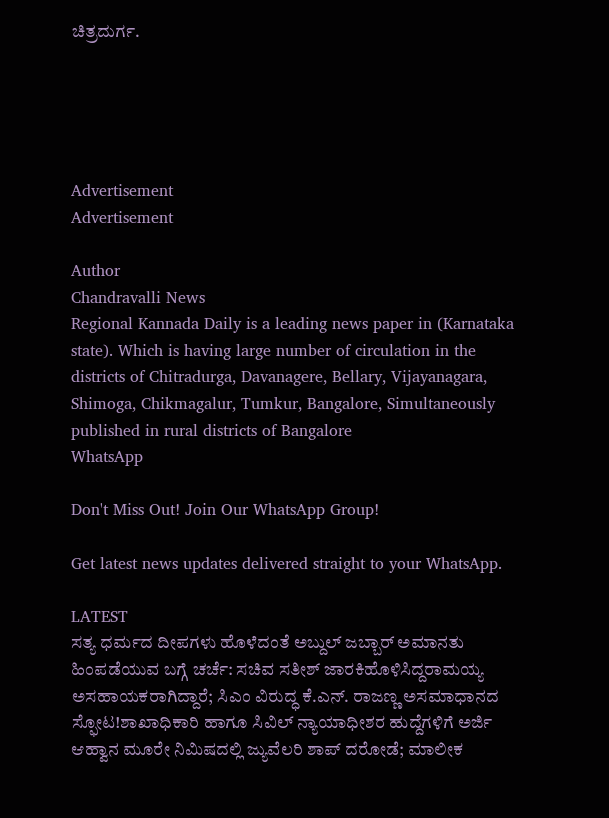ಚಿತ್ರದುರ್ಗ.





Advertisement
Advertisement

Author
Chandravalli News
Regional Kannada Daily is a leading news paper in (Karnataka state). Which is having large number of circulation in the districts of Chitradurga, Davanagere, Bellary, Vijayanagara, Shimoga, Chikmagalur, Tumkur, Bangalore, Simultaneously published in rural districts of Bangalore
WhatsApp

Don't Miss Out! Join Our WhatsApp Group!

Get latest news updates delivered straight to your WhatsApp.

LATEST
ಸತ್ಯ ಧರ್ಮದ ದೀಪಗಳು ಹೊಳೆದಂತೆ ಅಬ್ದುಲ್ ಜಬ್ಬಾರ್ ಅಮಾನತು ಹಿಂಪಡೆಯುವ ಬಗ್ಗೆ ಚರ್ಚೆ: ಸಚಿವ ಸತೀಶ್ ಜಾರಕಿಹೊಳಿಸಿದ್ದರಾಮಯ್ಯ ಅಸಹಾಯಕರಾಗಿದ್ದಾರೆ; ಸಿಎಂ ವಿರುದ್ಧ ಕೆ.ಎನ್. ರಾಜಣ್ಣ ಅಸಮಾಧಾನದ ಸ್ಫೋಟ!ಶಾಖಾಧಿಕಾರಿ ಹಾಗೂ ಸಿವಿಲ್ ನ್ಯಾಯಾಧೀಶರ ಹುದ್ದೆಗಳಿಗೆ ಅರ್ಜಿ ಆಹ್ವಾನ ಮೂರೇ ನಿಮಿಷದಲ್ಲಿ ಜ್ಯುವೆಲರಿ ಶಾಪ್ ದರೋಡೆ; ಮಾಲೀಕ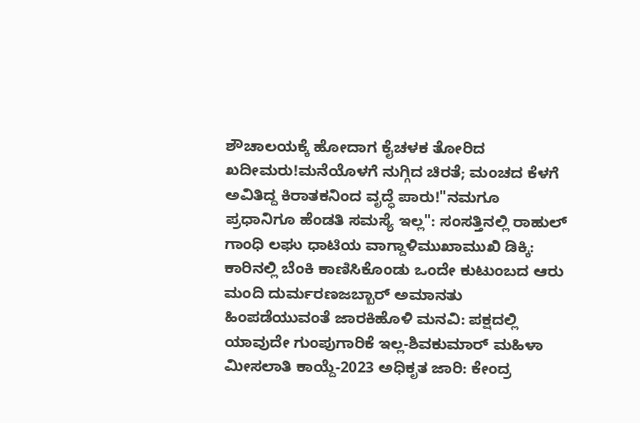ಶೌಚಾಲಯಕ್ಕೆ ಹೋದಾಗ ಕೈಚಳಕ ತೋರಿದ ಖದೀಮರು!ಮನೆಯೊಳಗೆ ನುಗ್ಗಿದ ಚಿರತೆ; ಮಂಚದ ಕೆಳಗೆ ಅವಿತಿದ್ದ ಕಿರಾತಕನಿಂದ ವೃದ್ಧೆ ಪಾರು!"ನಮಗೂ ಪ್ರಧಾನಿಗೂ ಹೆಂಡತಿ ಸಮಸ್ಯೆ ಇಲ್ಲ": ಸಂಸತ್ತಿನಲ್ಲಿ ರಾಹುಲ್ ಗಾಂಧಿ ಲಘು ಧಾಟಿಯ ವಾಗ್ದಾಳಿಮುಖಾಮುಖಿ ಡಿಕ್ಕಿ: ಕಾರಿನಲ್ಲಿ ಬೆಂಕಿ ಕಾಣಿಸಿಕೊಂಡು ಒಂದೇ ಕುಟುಂಬದ ಆರು ಮಂದಿ ದುರ್ಮರಣಜಬ್ಬಾರ್ ಅಮಾನತು ಹಿಂಪಡೆಯುವಂತೆ ಜಾರಕಿಹೊಳಿ ಮನವಿ: ಪಕ್ಷದಲ್ಲಿ ಯಾವುದೇ ಗುಂಪುಗಾರಿಕೆ ಇಲ್ಲ-ಶಿವಕುಮಾರ್ ಮಹಿಳಾ ಮೀಸಲಾತಿ ಕಾಯ್ದೆ-2023 ಅಧಿಕೃತ ಜಾರಿ: ಕೇಂದ್ರ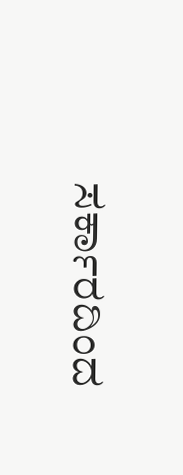ಸರ್ಕಾರದಿಂದ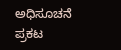ಅಧಿಸೂಚನೆ ಪ್ರಕಟ